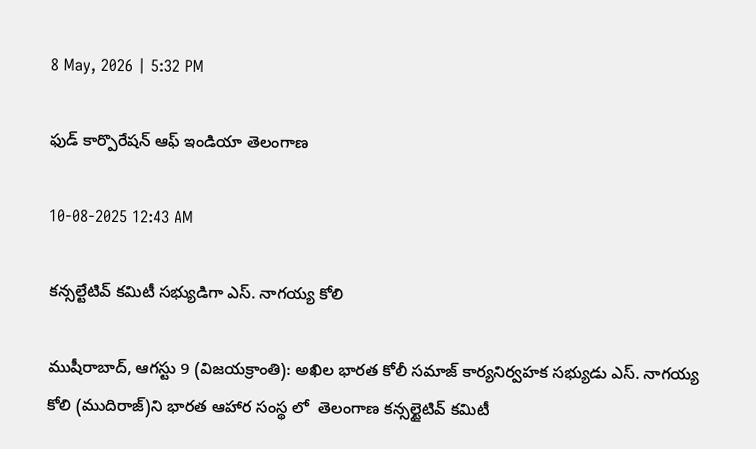8 May, 2026 | 5:32 PM

ఫుడ్ కార్పొరేషన్ ఆఫ్ ఇండియా తెలంగాణ

10-08-2025 12:43 AM

కన్సల్టేటివ్ కమిటీ సభ్యుడిగా ఎస్. నాగయ్య కోలి

ముషీరాబాద్, ఆగస్టు 9 (విజయక్రాంతి): అఖిల భారత కోలీ సమాజ్ కార్యనిర్వహక సభ్యుడు ఎస్. నాగయ్య కోలి (ముదిరాజ్)ని భారత ఆహార సంస్థ లో  తెలంగాణ కన్సల్టైటివ్ కమిటీ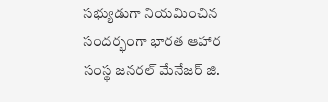సభ్యుడుగా నియమించిన  సందర్భంగా భారత ఆహార సంస్థ జనరల్ మేనేజర్ జి.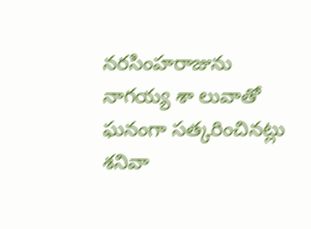నరసింహరాజును నాగయ్య శా లువాతో ఘనంగా సత్కరించినట్లు శనివా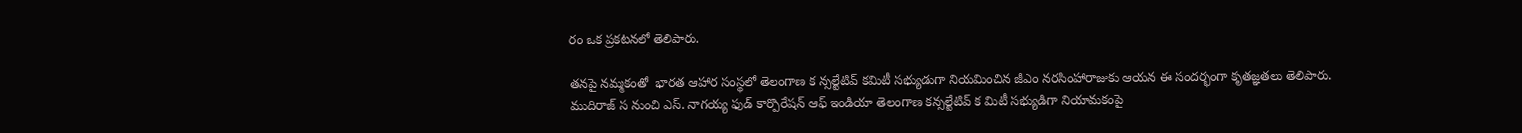రం ఒక ప్రకటనలో తెలిపారు.

తనపై నమ్మకంతో  భారత ఆహార సంస్థలో తెలంగాణ క న్సల్టేటివ్ కమిటీ సభ్యుడుగా నియమించిన జీఎం నరసింహారాజుకు ఆయన ఈ సందర్భంగా కృతజ్ఞతలు తెలిపారు. ముదిరాజ్ స నుంచి ఎస్. నాగయ్య ఫుడ్ కార్పొరేషన్ ఆఫ్ ఇండియా తెలంగాణ కన్సల్టేటివ్ క మిటీ సభ్యుడిగా నియామకంపై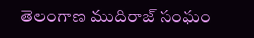తెలంగాణ ముదిరాజ్ సంఘం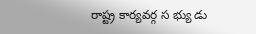రాష్ట్ర కార్యవర్గ స భ్యు డు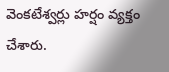వెంకటేశ్వర్లు హర్షం వ్యక్తం చేశారు.